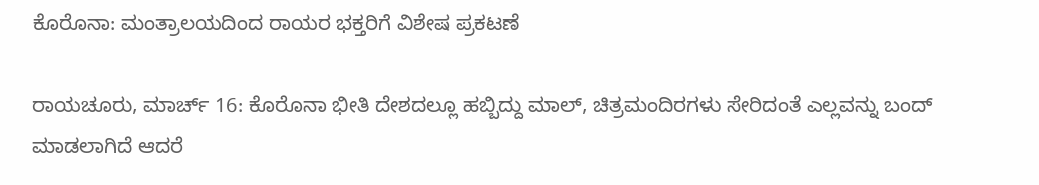ಕೊರೊನಾ: ಮಂತ್ರಾಲಯದಿಂದ ರಾಯರ ಭಕ್ತರಿಗೆ ವಿಶೇಷ ಪ್ರಕಟಣೆ

ರಾಯಚೂರು, ಮಾರ್ಚ್ 16: ಕೊರೊನಾ ಭೀತಿ ದೇಶದಲ್ಲೂ ಹಬ್ಬಿದ್ದು ಮಾಲ್, ಚಿತ್ರಮಂದಿರಗಳು ಸೇರಿದಂತೆ ಎಲ್ಲವನ್ನು ಬಂದ್ ಮಾಡಲಾಗಿದೆ ಆದರೆ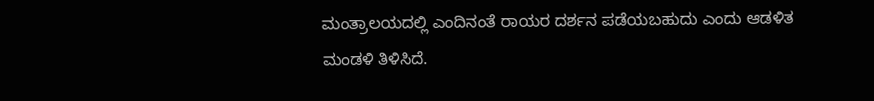ಮಂತ್ರಾಲಯದಲ್ಲಿ ಎಂದಿನಂತೆ ರಾಯರ ದರ್ಶನ ಪಡೆಯಬಹುದು ಎಂದು ಆಡಳಿತ ಮಂಡಳಿ ತಿಳಿಸಿದೆ.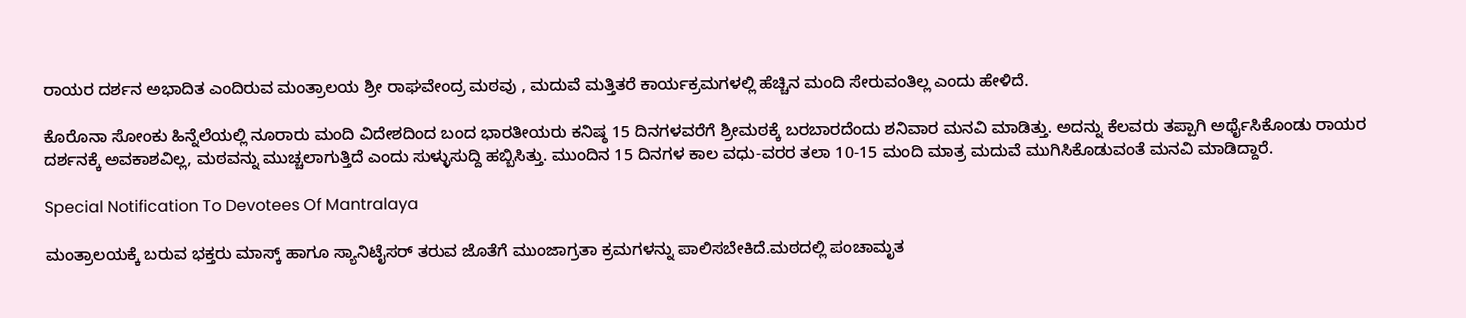ರಾಯರ ದರ್ಶನ ಅಭಾದಿತ ಎಂದಿರುವ ಮಂತ್ರಾಲಯ ಶ್ರೀ ರಾಘವೇಂದ್ರ ಮಠವು , ಮದುವೆ ಮತ್ತಿತರೆ ಕಾರ್ಯಕ್ರಮಗಳಲ್ಲಿ ಹೆಚ್ಚಿನ ಮಂದಿ ಸೇರುವಂತಿಲ್ಲ ಎಂದು ಹೇಳಿದೆ.

ಕೊರೊನಾ ಸೋಂಕು ಹಿನ್ನೆಲೆಯಲ್ಲಿ ನೂರಾರು ಮಂದಿ ವಿದೇಶದಿಂದ ಬಂದ ಭಾರತೀಯರು ಕನಿಷ್ಠ 15 ದಿನಗಳವರೆಗೆ ಶ್ರೀಮಠಕ್ಕೆ ಬರಬಾರದೆಂದು ಶನಿವಾರ ಮನವಿ ಮಾಡಿತ್ತು. ಅದನ್ನು ಕೆಲವರು ತಪ್ಪಾಗಿ ಅರ್ಥೈಸಿಕೊಂಡು ರಾಯರ ದರ್ಶನಕ್ಕೆ ಅವಕಾಶವಿಲ್ಲ, ಮಠವನ್ನು ಮುಚ್ಚಲಾಗುತ್ತಿದೆ ಎಂದು ಸುಳ್ಳುಸುದ್ದಿ ಹಬ್ಬಿಸಿತ್ತು. ಮುಂದಿನ 15 ದಿನಗಳ ಕಾಲ ವಧು-ವರರ ತಲಾ 10-15 ಮಂದಿ ಮಾತ್ರ ಮದುವೆ ಮುಗಿಸಿಕೊಡುವಂತೆ ಮನವಿ ಮಾಡಿದ್ದಾರೆ.

Special Notification To Devotees Of Mantralaya

ಮಂತ್ರಾಲಯಕ್ಕೆ ಬರುವ ಭಕ್ತರು ಮಾಸ್ಕ್ ಹಾಗೂ ಸ್ಯಾನಿಟೈಸರ್ ತರುವ ಜೊತೆಗೆ ಮುಂಜಾಗ್ರತಾ ಕ್ರಮಗಳನ್ನು ಪಾಲಿಸಬೇಕಿದೆ.ಮಠದಲ್ಲಿ ಪಂಚಾಮೃತ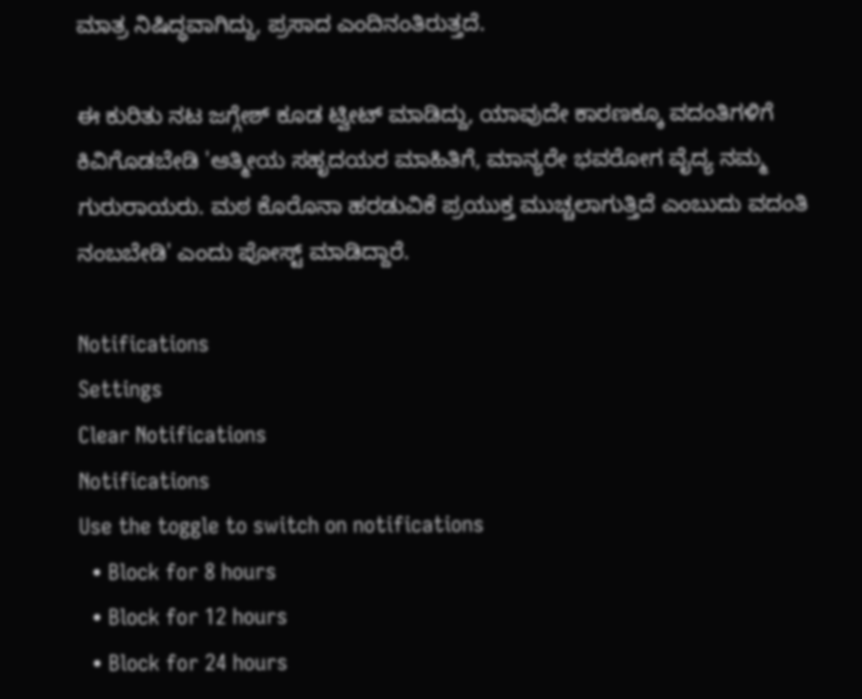ಮಾತ್ರ ನಿಷಿದ್ಧವಾಗಿದ್ದು, ಪ್ರಸಾದ ಎಂದಿನಂತಿರುತ್ತದೆ.

ಈ ಕುರಿತು ನಟ ಜಗ್ಗೇಶ್ ಕೂಡ ಟ್ವೀಟ್ ಮಾಡಿದ್ದು, ಯಾವುದೇ ಕಾರಣಕ್ಕೂ ವದಂತಿಗಳಿಗೆ ಕಿವಿಗೊಡಬೇಡಿ 'ಆತ್ಮೀಯ ಸಹೃದಯರ ಮಾಹಿತಿಗೆ, ಮಾನ್ಯರೇ ಭವರೋಗ ವೈದ್ಯ ನಮ್ಮ ಗುರುರಾಯರು. ಮಠ ಕೊರೊನಾ ಹರಡುವಿಕೆ ಪ್ರಯುಕ್ತ ಮುಚ್ಚಲಾಗುತ್ತಿದೆ ಎಂಬುದು ವದಂತಿ ನಂಬಬೇಡಿ' ಎಂದು ಪೋಸ್ಟ್‌ ಮಾಡಿದ್ದಾರೆ.

Notifications
Settings
Clear Notifications
Notifications
Use the toggle to switch on notifications
  • Block for 8 hours
  • Block for 12 hours
  • Block for 24 hours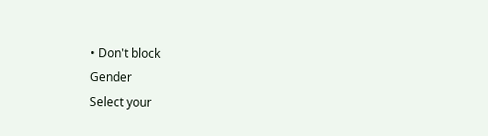• Don't block
Gender
Select your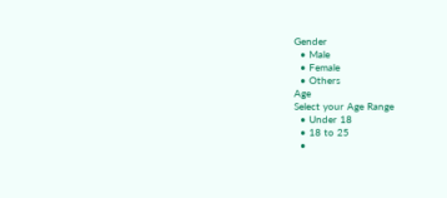Gender
  • Male
  • Female
  • Others
Age
Select your Age Range
  • Under 18
  • 18 to 25
  •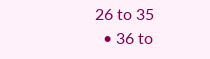26 to 35
  • 36 to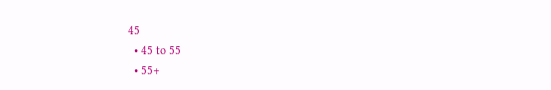45
  • 45 to 55
  • 55+